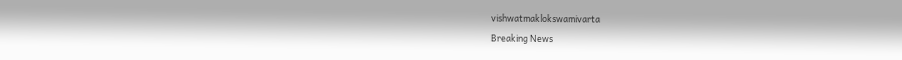vishwatmaklokswamivarta
Breaking News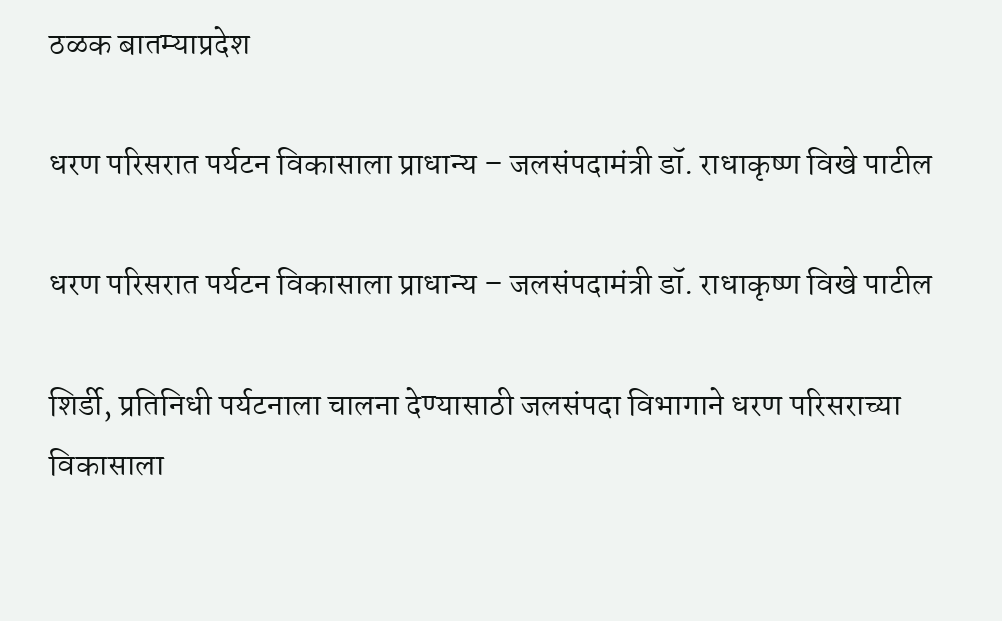ठळक बातम्याप्रदेश

धरण परिसरात पर्यटन विकासाला प्राधान्य – जलसंपदामंत्री डॉ. राधाकृष्ण विखे पाटील

धरण परिसरात पर्यटन विकासाला प्राधान्य – जलसंपदामंत्री डॉ. राधाकृष्ण विखे पाटील

शिर्डी, प्रतिनिधी पर्यटनाला चालना देण्यासाठी जलसंपदा विभागाने धरण परिसराच्या विकासाला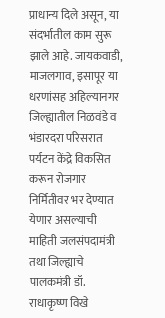प्राधान्य दिले असून, या संदर्भातील काम सुरू झाले आहे. जायकवाडी, माजलगाव, इसापूर या धरणांसह अहिल्यानगर जिल्ह्यातील निळवंडे व भंडारदरा परिसरात पर्यटन केंद्रे विकसित करून रोजगार निर्मितीवर भर देण्यात येणार असल्याची माहिती जलसंपदामंत्री तथा जिल्ह्याचे पालकमंत्री डॉ. राधाकृष्ण विखे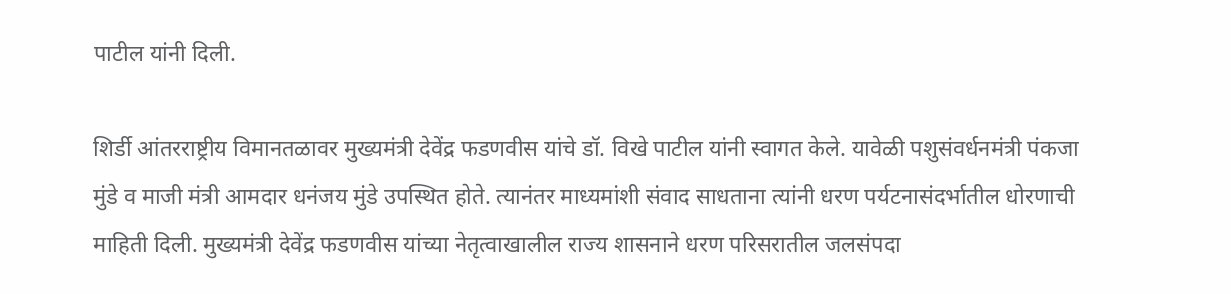पाटील यांनी दिली.

शिर्डी आंतरराष्ट्रीय विमानतळावर मुख्यमंत्री देवेंद्र फडणवीस यांचे डॉ. विखे पाटील यांनी स्वागत केले. यावेळी पशुसंवर्धनमंत्री पंकजा मुंडे व माजी मंत्री आमदार धनंजय मुंडे उपस्थित होते. त्यानंतर माध्यमांशी संवाद साधताना त्यांनी धरण पर्यटनासंदर्भातील धोरणाची माहिती दिली. मुख्यमंत्री देवेंद्र फडणवीस यांच्या नेतृत्वाखालील राज्य शासनाने धरण परिसरातील जलसंपदा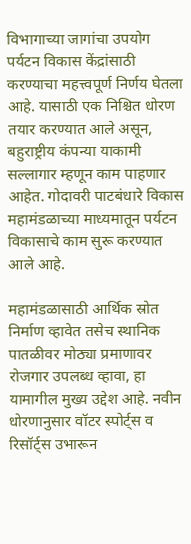विभागाच्या जागांचा उपयोग पर्यटन विकास केंद्रांसाठी करण्याचा महत्त्वपूर्ण निर्णय घेतला आहे. यासाठी एक निश्चित धोरण तयार करण्यात आले असून, बहुराष्ट्रीय कंपन्या याकामी सल्लागार म्हणून काम पाहणार आहेत. गोदावरी पाटबंधारे विकास महामंडळाच्या माध्यमातून पर्यटन विकासाचे काम सुरू करण्यात आले आहे.

महामंडळासाठी आर्थिक स्रोत निर्माण व्हावेत तसेच स्थानिक पातळीवर मोठ्या प्रमाणावर रोजगार उपलब्ध व्हावा, हा यामागील मुख्य उद्देश आहे. नवीन धोरणानुसार वॉटर स्पोर्ट्स व रिसॉर्ट्स उभारून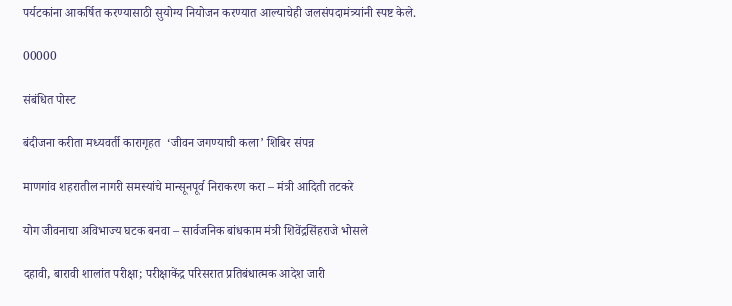पर्यटकांना आकर्षित करण्यासाठी सुयोग्य नियोजन करण्यात आल्याचेही जलसंपदामंत्र्यांनी स्पष्ट केले.

00000

संबंधित पोस्ट

बंदीजना करीता मध्यवर्ती कारागृहत  ‘जीवन जगण्याची कला’ शिबिर संपन्न

माणगांव शहरातील नागरी समस्यांचे मान्सूनपूर्व निराकरण करा – मंत्री आदिती तटकरे

योग जीवनाचा अविभाज्य घटक बनवा – सार्वजनिक बांधकाम मंत्री शिवेंद्रसिंहराजे भोसले

दहावी, बारावी शालांत परीक्षा; परीक्षाकेंद्र परिसरात प्रतिबंधात्मक आदेश जारी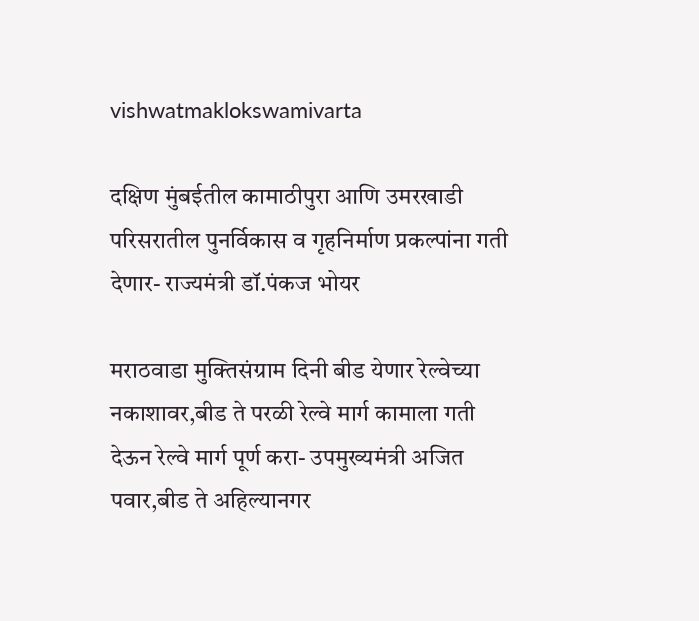vishwatmaklokswamivarta

दक्षिण मुंबईतील कामाठीपुरा आणि उमरखाडी परिसरातील पुनर्विकास व गृहनिर्माण प्रकल्पांना गती देणार- राज्यमंत्री डॉ.पंकज भोयर

मराठवाडा मुक्तिसंग्राम दिनी बीड येणार रेल्वेच्या नकाशावर,बीड ते परळी रेल्वे मार्ग कामाला गती देऊन रेल्वे मार्ग पूर्ण करा- उपमुख्यमंत्री अजित पवार,बीड ते अहिल्यानगर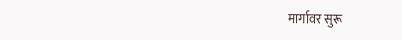मार्गावर सुरू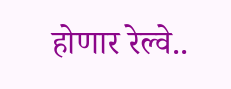होणार रेल्वे..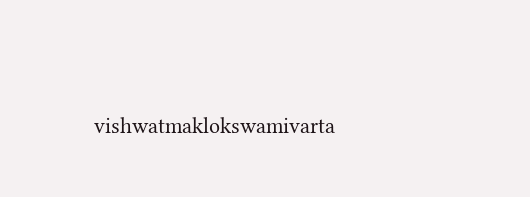vishwatmaklokswamivarta